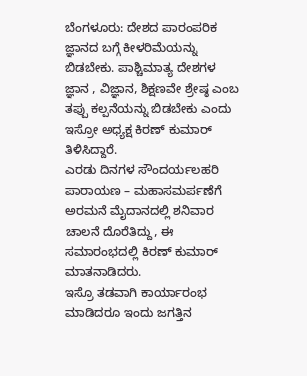ಬೆಂಗಳೂರು: ದೇಶದ ಪಾರಂಪರಿಕ ಜ್ಞಾನದ ಬಗ್ಗೆ ಕೀಳರಿಮೆಯನ್ನು ಬಿಡಬೇಕು. ಪಾಶ್ಚಿಮಾತ್ಯ ದೇಶಗಳ ಜ್ಞಾನ , ವಿಜ್ಞಾನ, ಶಿಕ್ಷಣವೇ ಶ್ರೇಷ್ಠ ಎಂಬ ತಪ್ಪು ಕಲ್ಪನೆಯನ್ನು ಬಿಡಬೇಕು ಎಂದು ಇಸ್ರೋ ಅಧ್ಯಕ್ಷ ಕಿರಣ್ ಕುಮಾರ್ ತಿಳಿಸಿದ್ದಾರೆ.
ಎರಡು ದಿನಗಳ ಸೌಂದರ್ಯಲಹರಿ ಪಾರಾಯಣ – ಮಹಾಸಮರ್ಪಣೆಗೆ ಅರಮನೆ ಮೈದಾನದಲ್ಲಿ ಶನಿವಾರ ಚಾಲನೆ ದೊರೆತಿದ್ದು, ಈ ಸಮಾರಂಭದಲ್ಲಿ ಕಿರಣ್ ಕುಮಾರ್ ಮಾತನಾಡಿದರು.
ಇಸ್ರೊ ತಡವಾಗಿ ಕಾರ್ಯಾರಂಭ ಮಾಡಿದರೂ ಇಂದು ಜಗತ್ತಿನ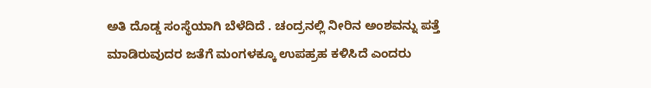ಅತಿ ದೊಡ್ಡ ಸಂಸ್ಥೆಯಾಗಿ ಬೆಳೆದಿದೆ . ಚಂದ್ರನಲ್ಲಿ ನೀರಿನ ಅಂಶವನ್ನು ಪತ್ತೆ ಮಾಡಿರುವುದರ ಜತೆಗೆ ಮಂಗಳಕ್ಕೂ ಉಪಹ್ರಹ ಕಳಿಸಿದೆ ಎಂದರು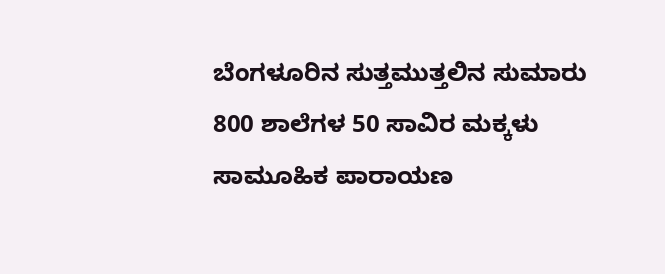ಬೆಂಗಳೂರಿನ ಸುತ್ತಮುತ್ತಲಿನ ಸುಮಾರು 800 ಶಾಲೆಗಳ 50 ಸಾವಿರ ಮಕ್ಕಳು ಸಾಮೂಹಿಕ ಪಾರಾಯಣ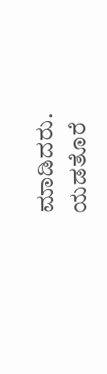ಮಾಡಿದರು.
ಯಡತೊರೆ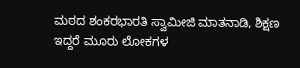ಮಠದ ಶಂಕರಭಾರತಿ ಸ್ವಾಮೀಜಿ ಮಾತನಾಡಿ, ಶಿಕ್ಷಣ ಇದ್ದರೆ ಮೂರು ಲೋಕಗಳ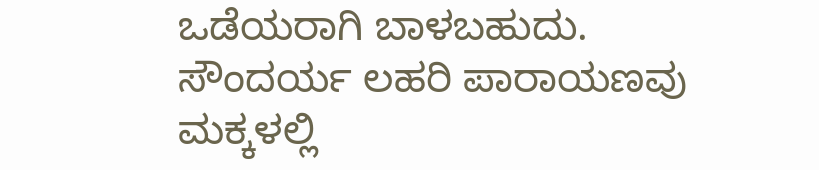ಒಡೆಯರಾಗಿ ಬಾಳಬಹುದು. ಸೌಂದರ್ಯ ಲಹರಿ ಪಾರಾಯಣವು ಮಕ್ಕಳಲ್ಲಿ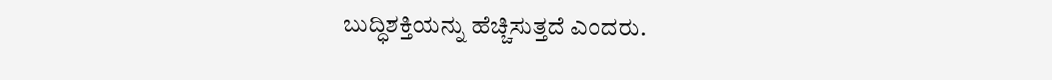ಬುದ್ಧಿಶಕ್ತಿಯನ್ನು ಹೆಚ್ಚಿಸುತ್ತದೆ ಎಂದರು.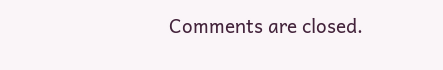Comments are closed.